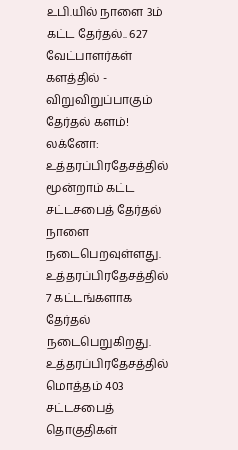உபி.யில் நாளை 3ம் கட்ட தேர்தல்.. 627 வேட்பாளர்கள் களத்தில் - விறுவிறுப்பாகும் தேர்தல் களம்!
லக்னோ: உத்தரப்பிரதேசத்தில் மூன்றாம் கட்ட சட்டசபைத் தேர்தல் நாளை நடைபெறவுள்ளது. உத்தரப்பிரதேசத்தில் 7 கட்டங்களாக தேர்தல் நடைபெறுகிறது.
உத்தரப்பிரதேசத்தில் மொத்தம் 403 சட்டசபைத் தொகுதிகள்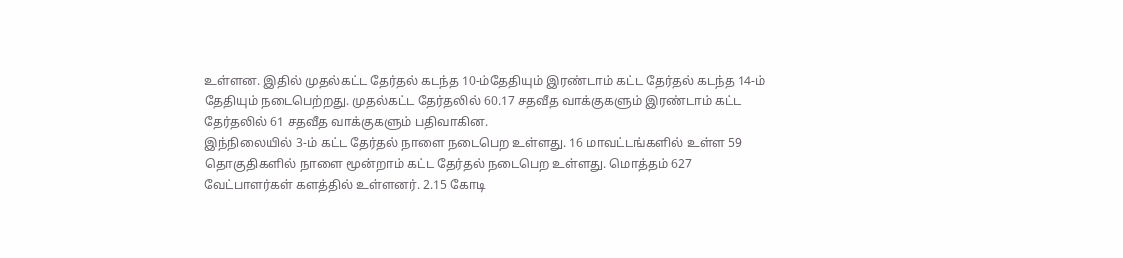உள்ளன. இதில் முதல்கட்ட தேர்தல் கடந்த 10-ம்தேதியும் இரண்டாம் கட்ட தேர்தல் கடந்த 14-ம் தேதியும் நடைபெற்றது. முதல்கட்ட தேர்தலில் 60.17 சதவீத வாக்குகளும் இரண்டாம் கட்ட தேர்தலில் 61 சதவீத வாக்குகளும் பதிவாகின.
இந்நிலையில் 3-ம் கட்ட தேர்தல் நாளை நடைபெற உள்ளது. 16 மாவட்டங்களில் உள்ள 59 தொகுதிகளில் நாளை மூன்றாம் கட்ட தேர்தல் நடைபெற உள்ளது. மொத்தம் 627 வேட்பாளர்கள் களத்தில் உள்ளனர். 2.15 கோடி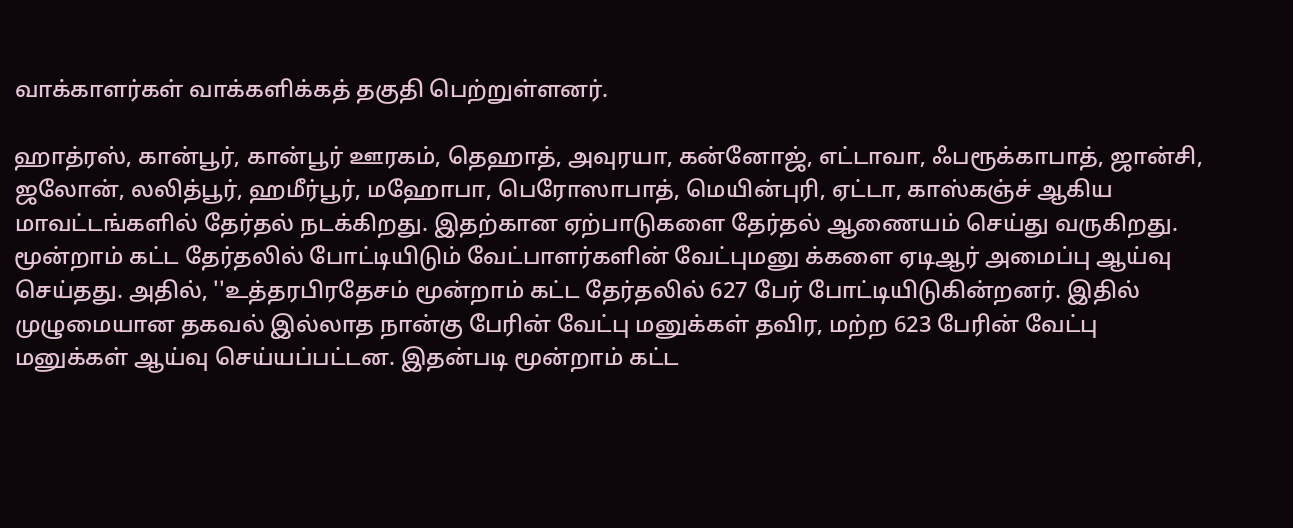வாக்காளர்கள் வாக்களிக்கத் தகுதி பெற்றுள்ளனர்.

ஹாத்ரஸ், கான்பூர், கான்பூர் ஊரகம், தெஹாத், அவுரயா, கன்னோஜ், எட்டாவா, ஃபரூக்காபாத், ஜான்சி, ஜலோன், லலித்பூர், ஹமீர்பூர், மஹோபா, பெரோஸாபாத், மெயின்புரி, ஏட்டா, காஸ்கஞ்ச் ஆகிய மாவட்டங்களில் தேர்தல் நடக்கிறது. இதற்கான ஏற்பாடுகளை தேர்தல் ஆணையம் செய்து வருகிறது.
மூன்றாம் கட்ட தேர்தலில் போட்டியிடும் வேட்பாளர்களின் வேட்புமனு க்களை ஏடிஆர் அமைப்பு ஆய்வு செய்தது. அதில், ''உத்தரபிரதேசம் மூன்றாம் கட்ட தேர்தலில் 627 பேர் போட்டியிடுகின்றனர். இதில் முழுமையான தகவல் இல்லாத நான்கு பேரின் வேட்பு மனுக்கள் தவிர, மற்ற 623 பேரின் வேட்பு மனுக்கள் ஆய்வு செய்யப்பட்டன. இதன்படி மூன்றாம் கட்ட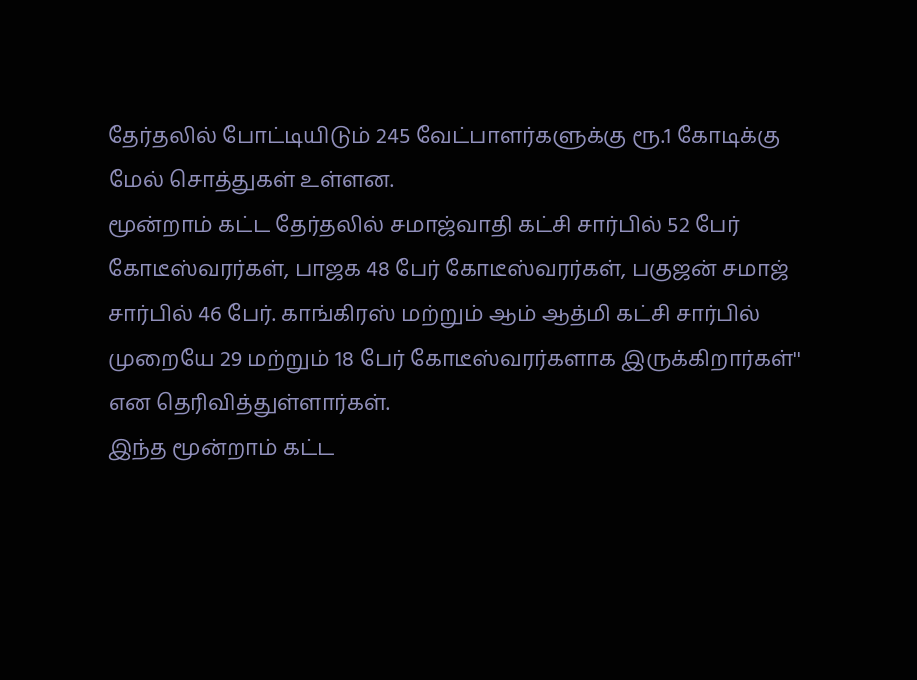தேர்தலில் போட்டியிடும் 245 வேட்பாளர்களுக்கு ரூ.1 கோடிக்கு மேல் சொத்துகள் உள்ளன.
மூன்றாம் கட்ட தேர்தலில் சமாஜ்வாதி கட்சி சார்பில் 52 பேர் கோடீஸ்வரர்கள், பாஜக 48 பேர் கோடீஸ்வரர்கள், பகுஜன் சமாஜ் சார்பில் 46 பேர். காங்கிரஸ் மற்றும் ஆம் ஆத்மி கட்சி சார்பில் முறையே 29 மற்றும் 18 பேர் கோடீஸ்வரர்களாக இருக்கிறார்கள்'' என தெரிவித்துள்ளார்கள்.
இந்த மூன்றாம் கட்ட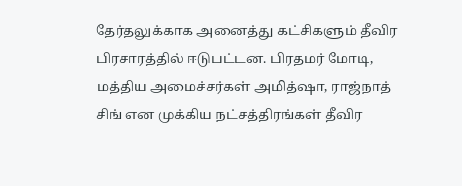தேர்தலுக்காக அனைத்து கட்சிகளும் தீவிர பிரசாரத்தில் ஈடுபட்டன. பிரதமர் மோடி, மத்திய அமைச்சர்கள் அமித்ஷா, ராஜ்நாத் சிங் என முக்கிய நட்சத்திரங்கள் தீவிர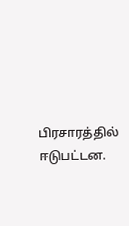பிரசாரத்தில் ஈடுபட்டன.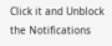Click it and Unblock the Notifications